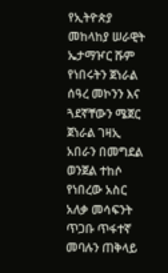የኢትዮጵያ መከላከያ ሠራዊት ኤታማዦር ሹም የነበሩትን ጀነራል ሰዓረ መኮንን እና ጓደኛቸውን ሜጀር ጀነራል ገዛኢ አበራን በመግደል ወንጀል ተከሶ የነበረው አስር አለቃ መሳፍንት ጥጋቡ ጥፋተኛ መባሉን ጠቅላይ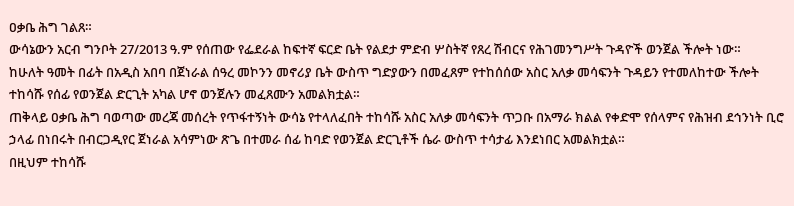ዐቃቤ ሕግ ገልጸ።
ውሳኔውን አርብ ግንቦት 27/2013 ዓ.ም የሰጠው የፌደራል ከፍተኛ ፍርድ ቤት የልደታ ምድብ ሦስትኛ የጸረ ሽብርና የሕገመንግሥት ጉዳዮች ወንጀል ችሎት ነው።
ከሁለት ዓመት በፊት በአዲስ አበባ በጀነራል ሰዓረ መኮንን መኖሪያ ቤት ውስጥ ግድያውን በመፈጸም የተከሰሰው አስር አለቃ መሳፍንት ጉዳይን የተመለከተው ችሎት ተከሳሹ የሰፊ የወንጀል ድርጊት አካል ሆኖ ወንጀሉን መፈጸሙን አመልክቷል።
ጠቅላይ ዐቃቤ ሕግ ባወጣው መረጃ መሰረት የጥፋተኝነት ውሳኔ የተላለፈበት ተከሳሹ አስር አለቃ መሳፍንት ጥጋቡ በአማራ ክልል የቀድሞ የሰላምና የሕዝብ ደኅንነት ቢሮ ኃላፊ በነበሩት በብርጋዲየር ጀነራል አሳምነው ጽጌ በተመራ ሰፊ ከባድ የወንጀል ድርጊቶች ሴራ ውስጥ ተሳታፊ እንደነበር አመልክቷል።
በዚህም ተከሳሹ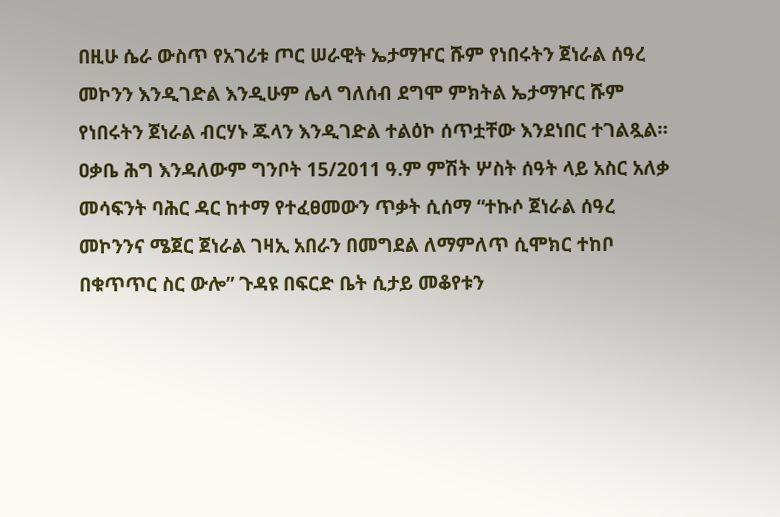በዚሁ ሴራ ውስጥ የአገሪቱ ጦር ሠራዊት ኤታማዦር ሹም የነበሩትን ጀነራል ሰዓረ መኮንን እንዲገድል እንዲሁም ሌላ ግለሰብ ደግሞ ምክትል ኤታማዦር ሹም የነበሩትን ጀነራል ብርሃኑ ጁላን እንዲገድል ተልዕኮ ሰጥቷቸው እንደነበር ተገልጿል።
ዐቃቤ ሕግ እንዳለውም ግንቦት 15/2011 ዓ.ም ምሽት ሦስት ሰዓት ላይ አስር አለቃ መሳፍንት ባሕር ዳር ከተማ የተፈፀመውን ጥቃት ሲሰማ “ተኩሶ ጀነራል ሰዓረ መኮንንና ሜጀር ጀነራል ገዛኢ አበራን በመግደል ለማምለጥ ሲሞክር ተከቦ በቁጥጥር ስር ውሎ” ጉዳዩ በፍርድ ቤት ሲታይ መቆየቱን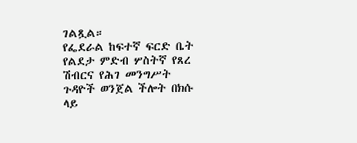ገልጿል።
የፌደራል ከፍተኛ ፍርድ ቤት የልደታ ምድብ ሦስትኛ የጸረ ሽብርና የሕገ መንግሥት ጉዳዮች ወንጀል ችሎት በክሱ ላይ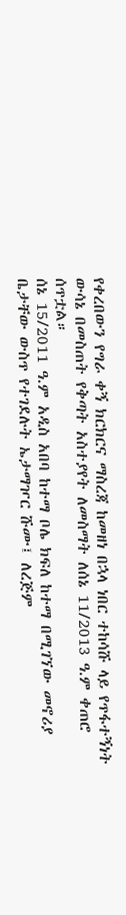የቀረበውን የግራ ቀኝ ክርክርና ማስረጃ ከመዘነ በኋላ ነበር ተከሳሹ ላይ የጥፋተኝነት ውሳኔ በመስጠት የቅጣት አስተያየት ለመስማት ለሰኔ 11/2013 ዓ.ም ቀጠሮ ሰጥቷል።
ሰኔ 15/2011 ዓ.ም አዲስ አበባ ከተማ ቦሌ ክፍለ ከተማ በሚገኘው መኖሪያ ቤታቸው ውስጥ የተገደሉት ኤታማዦር ሹሙ፤ ለረጅም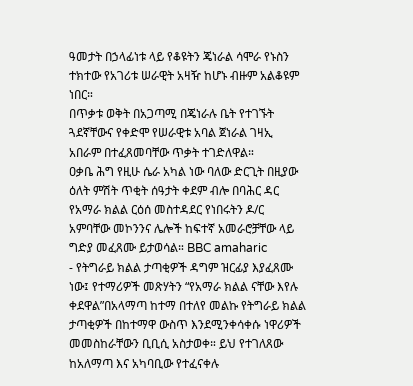ዓመታት በኃላፊነቱ ላይ የቆዩትን ጄነራል ሳሞራ የኑስን ተክተው የአገሪቱ ሠራዊት አዛዥ ከሆኑ ብዙም አልቆዩም ነበር።
በጥቃቱ ወቅት በአጋጣሚ በጄነራሉ ቤት የተገኙት ጓደኛቸውና የቀድሞ የሠራዊቱ አባል ጀነራል ገዛኢ አበራም በተፈጸመባቸው ጥቃት ተገድለዋል።
ዐቃቤ ሕግ የዚሁ ሴራ አካል ነው ባለው ድርጊት በዚያው ዕለት ምሽት ጥቂት ሰዓታት ቀደም ብሎ በባሕር ዳር የአማራ ክልል ርዕሰ መስተዳደር የነበሩትን ዶ/ር አምባቸው መኮንንና ሌሎች ከፍተኛ አመራሮቻቸው ላይ ግድያ መፈጸሙ ይታወሳል። BBC amaharic
- የትግራይ ክልል ታጣቂዎች ዳግም ዝርፊያ እያፈጸሙ ነው፤ የተማሪዎች መጽሃትን “የአማራ ክልል ናቸው እየሉ ቀደዋል”በአላማጣ ከተማ በተለየ መልኩ የትግራይ ክልል ታጣቂዎች በከተማዋ ውስጥ እንደሚንቀሳቀሱ ነዋሪዎች መመስከራቸውን ቢቢሲ አስታወቀ። ይህ የተገለጸው ከአለማጣ እና አካባቢው የተፈናቀሉ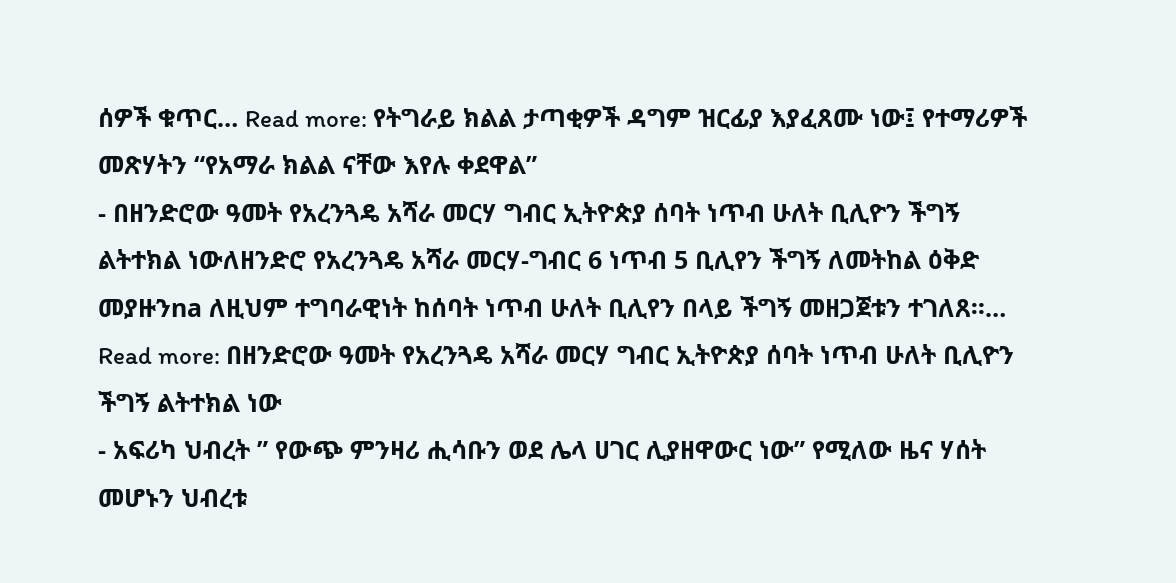ሰዎች ቁጥር… Read more: የትግራይ ክልል ታጣቂዎች ዳግም ዝርፊያ እያፈጸሙ ነው፤ የተማሪዎች መጽሃትን “የአማራ ክልል ናቸው እየሉ ቀደዋል”
- በዘንድሮው ዓመት የአረንጓዴ አሻራ መርሃ ግብር ኢትዮጵያ ሰባት ነጥብ ሁለት ቢሊዮን ችግኝ ልትተክል ነውለዘንድሮ የአረንጓዴ አሻራ መርሃ-ግብር 6 ነጥብ 5 ቢሊየን ችግኝ ለመትከል ዕቅድ መያዙንna ለዚህም ተግባራዊነት ከሰባት ነጥብ ሁለት ቢሊየን በላይ ችግኝ መዘጋጀቱን ተገለጸ።… Read more: በዘንድሮው ዓመት የአረንጓዴ አሻራ መርሃ ግብር ኢትዮጵያ ሰባት ነጥብ ሁለት ቢሊዮን ችግኝ ልትተክል ነው
- አፍሪካ ህብረት ” የውጭ ምንዛሪ ሒሳቡን ወደ ሌላ ሀገር ሊያዘዋውር ነው” የሚለው ዜና ሃሰት መሆኑን ህብረቱ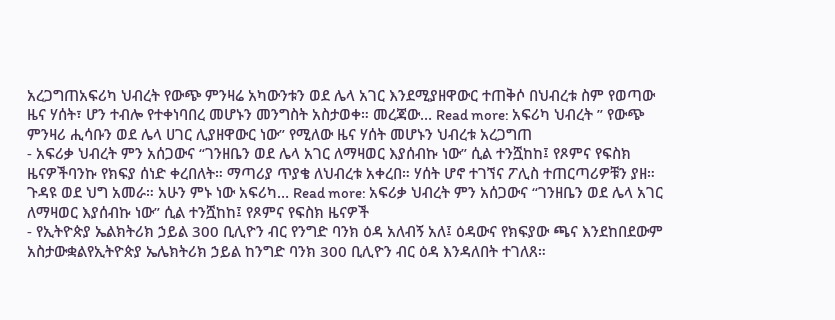አረጋግጠአፍሪካ ህብረት የውጭ ምንዛሬ አካውንቱን ወደ ሌላ አገር እንደሚያዘዋውር ተጠቅሶ በህብረቱ ስም የወጣው ዜና ሃሰት፣ ሆን ተብሎ የተቀነባበረ መሆኑን መንግስት አስታወቀ። መረጃው… Read more: አፍሪካ ህብረት ” የውጭ ምንዛሪ ሒሳቡን ወደ ሌላ ሀገር ሊያዘዋውር ነው” የሚለው ዜና ሃሰት መሆኑን ህብረቱ አረጋግጠ
- አፍሪቃ ህብረት ምን አሰጋውና “ገንዘቤን ወደ ሌላ አገር ለማዛወር እያሰብኩ ነው” ሲል ተንሿከከ፤ የጾምና የፍስክ ዜናዎችባንኩ የክፍያ ሰነድ ቀረበለት። ማጣሪያ ጥያቄ ለህብረቱ አቀረበ። ሃሰት ሆኖ ተገኘና ፖሊስ ተጠርጣሪዎቹን ያዘ። ጉዳዩ ወደ ህግ አመራ። አሁን ምኑ ነው አፍሪካ… Read more: አፍሪቃ ህብረት ምን አሰጋውና “ገንዘቤን ወደ ሌላ አገር ለማዛወር እያሰብኩ ነው” ሲል ተንሿከከ፤ የጾምና የፍስክ ዜናዎች
- የኢትዮጵያ ኤልክትሪክ ኃይል 300 ቢሊዮን ብር የንግድ ባንክ ዕዳ አለብኝ አለ፤ ዕዳውና የክፍያው ጫና እንደከበደውም አስታውቋልየኢትዮጵያ ኤሌክትሪክ ኃይል ከንግድ ባንክ 300 ቢሊዮን ብር ዕዳ እንዳለበት ተገለጸ።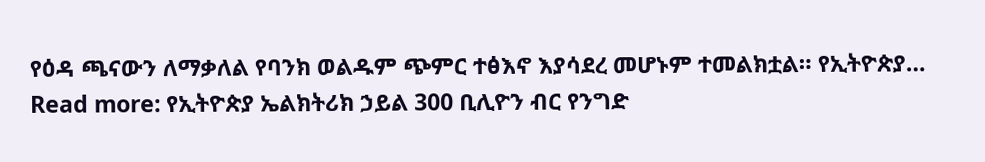የዕዳ ጫናውን ለማቃለል የባንክ ወልዱም ጭምር ተፅእኖ እያሳደረ መሆኑም ተመልክቷል። የኢትዮጵያ… Read more: የኢትዮጵያ ኤልክትሪክ ኃይል 300 ቢሊዮን ብር የንግድ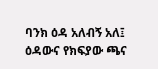ባንክ ዕዳ አለብኝ አለ፤ ዕዳውና የክፍያው ጫና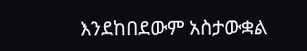እንደከበደውም አስታውቋል